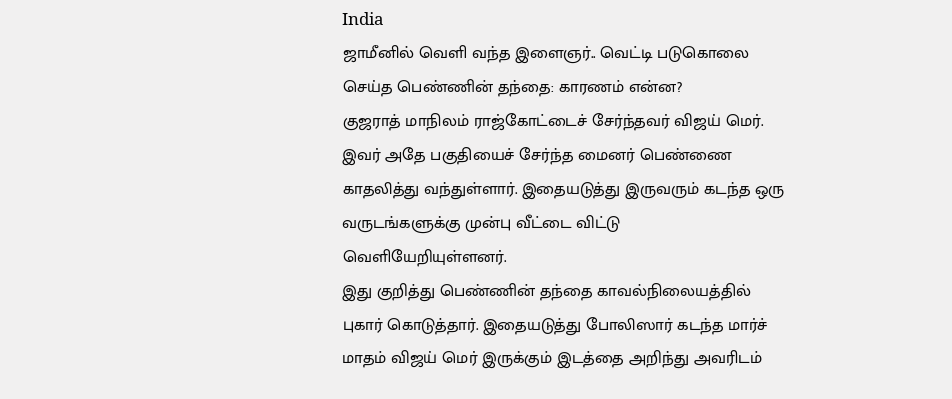India
ஜாமீனில் வெளி வந்த இளைஞர்.. வெட்டி படுகொலை செய்த பெண்ணின் தந்தை: காரணம் என்ன?
குஜராத் மாநிலம் ராஜ்கோட்டைச் சேர்ந்தவர் விஜய் மெர். இவர் அதே பகுதியைச் சேர்ந்த மைனர் பெண்ணை காதலித்து வந்துள்ளார். இதையடுத்து இருவரும் கடந்த ஒரு வருடங்களுக்கு முன்பு வீட்டை விட்டு வெளியேறியுள்ளனர்.
இது குறித்து பெண்ணின் தந்தை காவல்நிலையத்தில் புகார் கொடுத்தார். இதையடுத்து போலிஸார் கடந்த மார்ச் மாதம் விஜய் மெர் இருக்கும் இடத்தை அறிந்து அவரிடம்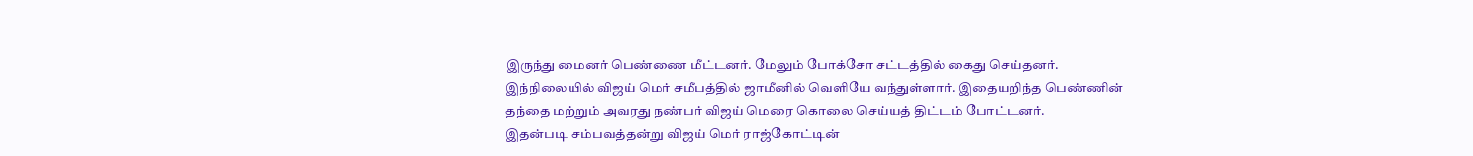இருந்து மைனர் பெண்ணை மீட்டனர். மேலும் போக்சோ சட்டத்தில் கைது செய்தனர்.
இந்நிலையில் விஜய் மெர் சமீபத்தில் ஜாமீனில் வெளியே வந்துள்ளார். இதையறிந்த பெண்ணின் தந்தை மற்றும் அவரது நண்பர் விஜய் மெரை கொலை செய்யத் திட்டம் போட்டனர்.
இதன்படி சம்பவத்தன்று விஜய் மெர் ராஜ்கோட்டின்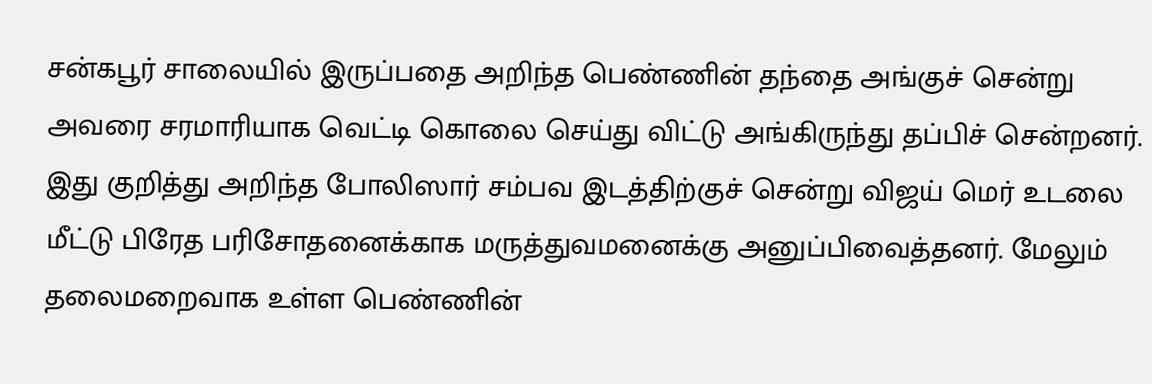சன்கபூர் சாலையில் இருப்பதை அறிந்த பெண்ணின் தந்தை அங்குச் சென்று அவரை சரமாரியாக வெட்டி கொலை செய்து விட்டு அங்கிருந்து தப்பிச் சென்றனர்.
இது குறித்து அறிந்த போலிஸார் சம்பவ இடத்திற்குச் சென்று விஜய் மெர் உடலை மீட்டு பிரேத பரிசோதனைக்காக மருத்துவமனைக்கு அனுப்பிவைத்தனர். மேலும் தலைமறைவாக உள்ள பெண்ணின்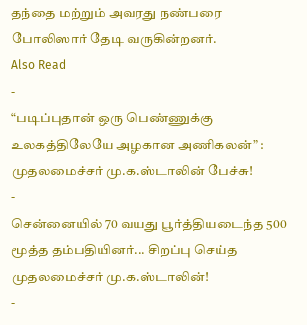தந்தை மற்றும் அவரது நண்பரை போலிஸார் தேடி வருகின்றனர்.
Also Read
-
“படிப்புதான் ஒரு பெண்ணுக்கு உலகத்திலேயே அழகான அணிகலன்” : முதலமைச்சர் மு.க.ஸ்டாலின் பேச்சு!
-
சென்னையில் 70 வயது பூர்த்தியடைந்த 500 மூத்த தம்பதியினர்... சிறப்பு செய்த முதலமைச்சர் மு.க.ஸ்டாலின்!
-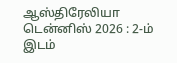ஆஸ்திரேலியா டென்னிஸ் 2026 : 2-ம் இடம்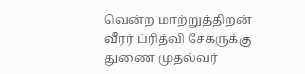வென்ற மாற்றுத்திறன் வீரர் ப்ரித்வி சேகருக்கு துணை முதல்வர்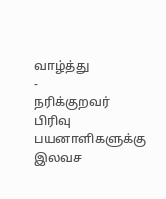வாழ்த்து
-
நரிக்குறவர் பிரிவு பயனாளிகளுக்கு இலவச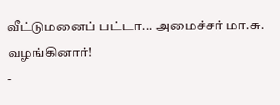வீட்டுமனைப் பட்டா... அமைச்சர் மா.சு. வழங்கினார்!
-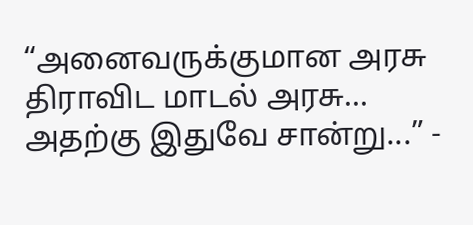“அனைவருக்குமான அரசு திராவிட மாடல் அரசு... அதற்கு இதுவே சான்று...” -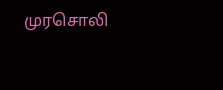முரசொலி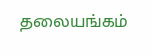தலையங்கம்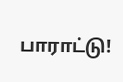பாராட்டு!